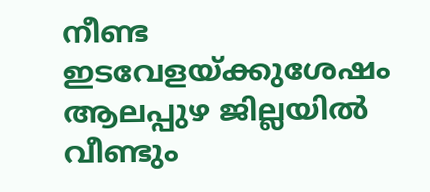നീണ്ട ഇടവേളയ്ക്കുശേഷം ആലപ്പുഴ ജില്ലയിൽ വീണ്ടും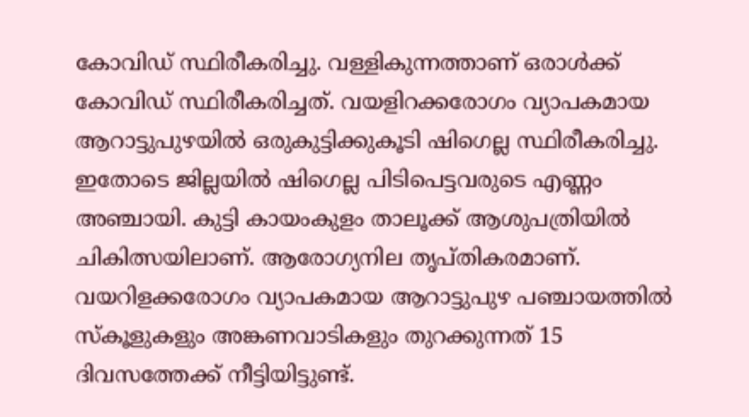കോവിഡ് സ്ഥിരീകരിച്ചു. വള്ളികുന്നത്താണ് ഒരാൾക്ക് കോവിഡ് സ്ഥിരീകരിച്ചത്. വയളിറക്കരോഗം വ്യാപകമായ ആറാട്ടുപുഴയിൽ ഒരുകുട്ടിക്കുകൂടി ഷിഗെല്ല സ്ഥിരീകരിച്ചു. ഇതോടെ ജില്ലയിൽ ഷിഗെല്ല പിടിപെട്ടവരുടെ എണ്ണം അഞ്ചായി. കുട്ടി കായംകുളം താലൂക്ക് ആശുപത്രിയിൽ ചികിത്സയിലാണ്. ആരോഗ്യനില തൃപ്തികരമാണ്.
വയറിളക്കരോഗം വ്യാപകമായ ആറാട്ടുപുഴ പഞ്ചായത്തിൽ സ്കൂളുകളും അങ്കണവാടികളും തുറക്കുന്നത് 15 ദിവസത്തേക്ക് നീട്ടിയിട്ടുണ്ട്.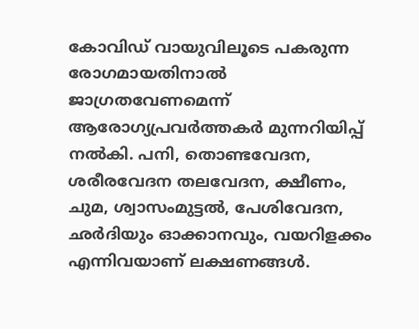കോവിഡ് വായുവിലൂടെ പകരുന്ന രോഗമായതിനാൽ ജാഗ്രതവേണമെന്ന് ആരോഗ്യപ്രവർത്തകർ മുന്നറിയിപ്പ് നൽകി. പനി, തൊണ്ടവേദന, ശരീരവേദന തലവേദന, ക്ഷീണം, ചുമ, ശ്വാസംമുട്ടൽ, പേശിവേദന, ഛർദിയും ഓക്കാനവും, വയറിളക്കം എന്നിവയാണ് ലക്ഷണങ്ങൾ.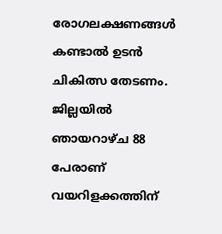രോഗലക്ഷണങ്ങൾ കണ്ടാൽ ഉടൻ ചികിത്സ തേടണം. ജില്ലയിൽ ഞായറാഴ്ച 88 പേരാണ് വയറിളക്കത്തിന്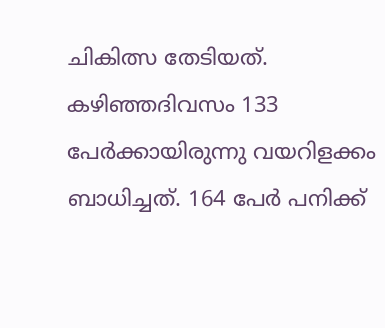ചികിത്സ തേടിയത്. കഴിഞ്ഞദിവസം 133 പേർക്കായിരുന്നു വയറിളക്കം ബാധിച്ചത്. 164 പേർ പനിക്ക്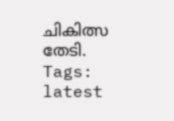ചികിത്സ തേടി.
Tags:
latest